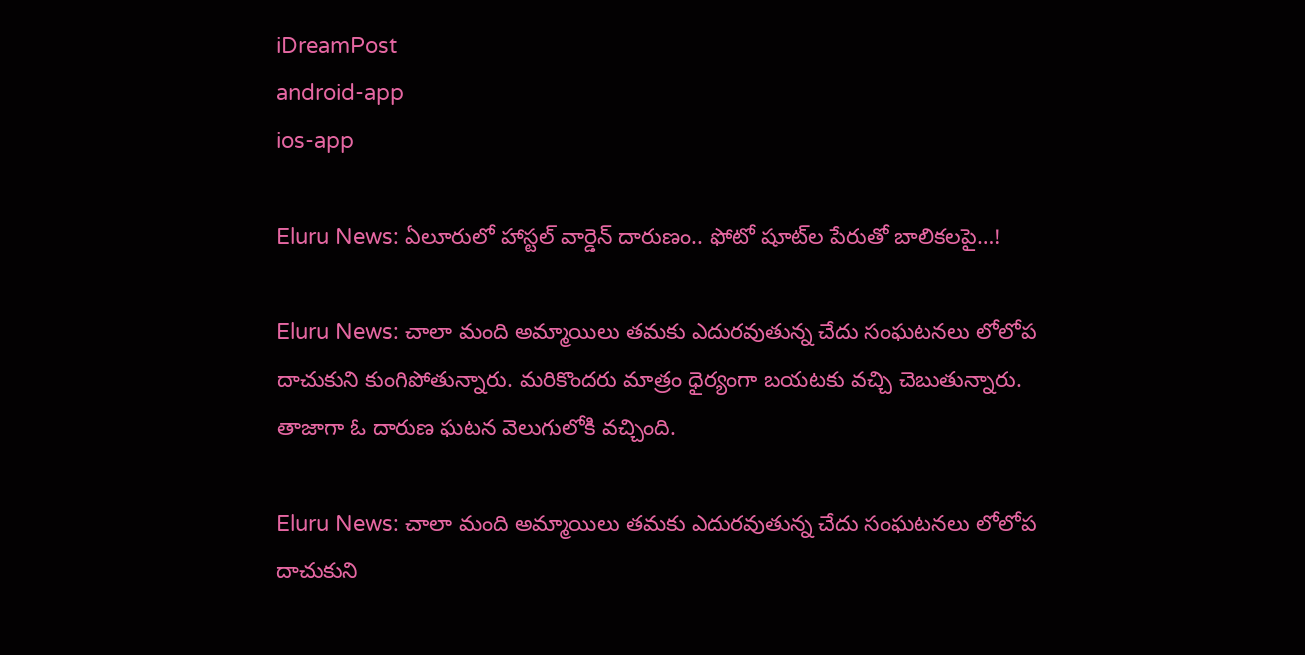iDreamPost
android-app
ios-app

Eluru News: ఏలూరులో హాస్టల్ వార్డెన్ దారుణం.. ఫోటో షూట్‌ల పేరుతో బాలికలపై…!

Eluru News: చాలా మంది అమ్మాయిలు తమకు ఎదురవుతున్న చేదు సంఘటనలు లోలోప దాచుకుని కుంగిపోతున్నారు. మరికొందరు మాత్రం ధైర్యంగా బయటకు వచ్చి చెబుతున్నారు. తాజాగా ఓ దారుణ ఘటన వెలుగులోకి వచ్చింది.

Eluru News: చాలా మంది అమ్మాయిలు తమకు ఎదురవుతున్న చేదు సంఘటనలు లోలోప దాచుకుని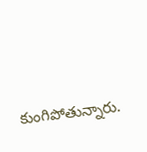కుంగిపోతున్నారు.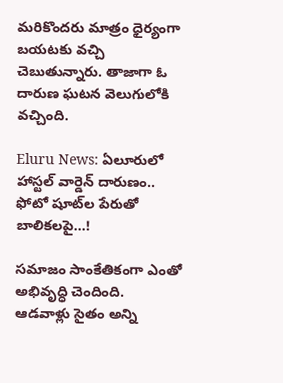మరికొందరు మాత్రం ధైర్యంగా బయటకు వచ్చి చెబుతున్నారు. తాజాగా ఓ దారుణ ఘటన వెలుగులోకి వచ్చింది.

Eluru News: ఏలూరులో హాస్టల్ వార్డెన్ దారుణం.. ఫోటో షూట్‌ల పేరుతో బాలికలపై…!

సమాజం సాంకేతికంగా ఎంతో అభివృద్ధి చెందింది. ఆడవాళ్లు సైతం అన్ని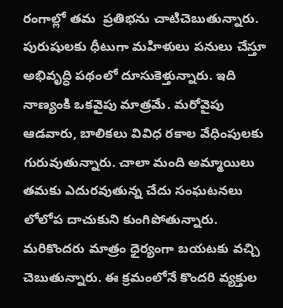రంగాల్లో తమ  ప్రతిభను చాటిచెబుతున్నారు. పురుషులకు ధీటుగా మహిళులు పనులు చేస్తూ అభివృద్ధి పథంలో దూసుకెళ్తున్నారు. ఇది నాణ్యంకి ఒకవైపు మాత్రమే. మరోవైపు ఆడవారు, బాలికలు వివిధ రకాల వేధింపులకు గురువుతున్నారు. చాలా మంది అమ్మాయిలు తమకు ఎదురవుతున్న చేదు సంఘటనలు లోలోప దాచుకుని కుంగిపోతున్నారు. మరికొందరు మాత్రం ధైర్యంగా బయటకు వచ్చి చెబుతున్నారు. ఈ క్రమంలోనే కొందరి వ్యక్తుల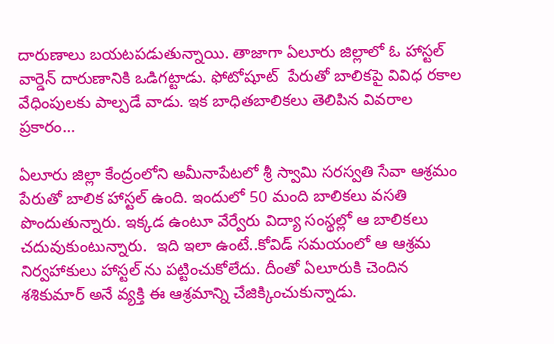దారుణాలు బయటపడుతున్నాయి. తాజాగా ఏలూరు జిల్లాలో ఓ హాస్టల్ వార్డెన్ దారుణానికి ఒడిగట్టాడు. ఫోటోషూట్  పేరుతో బాలికపై వివిధ రకాల వేధింపులకు పాల్పడే వాడు. ఇక బాధితబాలికలు తెలిపిన వివరాల ప్రకారం…

ఏలూరు జిల్లా కేంద్రంలోని అమీనాపేట‌లో శ్రీ స్వామి స‌రస్వ‌తి సేవా ఆశ్ర‌మం పేరుతో బాలిక హాస్టల్ ఉంది. ఇందులో 50 మంది బాలికలు వ‌స‌తి పొందుతున్నారు. ఇక్కడ ఉంటూ వేర్వేరు విద్యా సంస్థ‌ల్లో ఆ బాలికలు చ‌దువుకుంటున్నారు.  ఇది ఇలా ఉంటే..కోవిడ్ స‌మ‌యంలో ఆ ఆశ్రమ నిర్వహాకులు హాస్టల్ ను ప‌ట్టించుకోలేదు. దీంతో ఏలూరుకి చెందిన శ‌శికుమార్ అనే వ్యక్తి ఈ ఆశ్రమాన్ని చేజిక్కించుకున్నాడు.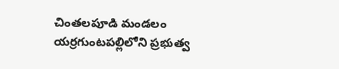చింత‌ల‌పూడి మండ‌లం య‌ర్ర‌గుంట‌ప‌ల్లిలోని ప్ర‌భుత్వ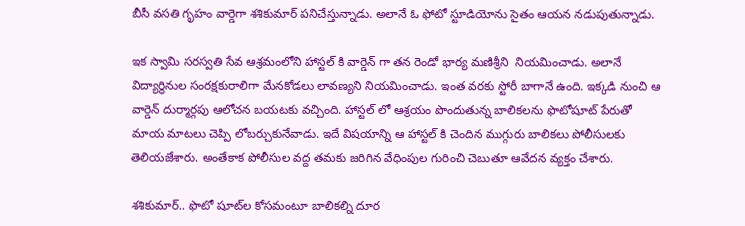బీసీ వ‌స‌తి గృహం వార్డెగా శశికుమార్ పనిచేస్తున్నాడు. అలానే ఓ ఫోటో స్టూడియోను సైతం ఆయన నడుపుతున్నాడు.

ఇక స్వామి సరస్వతి సేవ ఆశ్రమంలోని హాస్టల్ కి వార్డెన్ గా తన రెండో భార్య మణిశ్రీని  నియమించాడు. అలానే విద్యార్థినుల సంర‌క్ష‌కురాలిగా మేన‌కోడ‌లు లావ‌ణ్య‌ని నియమించాడు. ఇంత వరకు స్టోరీ బాగానే ఉంది. ఇక్కడి నుంచి ఆ వార్డెన్ దుర్మార్గపు ఆలోచన బయటకు వచ్చింది. హాస్టల్ లో ఆశ్రయం పొందుతున్న బాలికలను ఫొటోషూట్‌ పేరుతో మాయ‌ మాట‌లు చెప్పి లోబ‌ర్చుకునేవాడు. ఇదే విషయాన్ని ఆ హాస్టల్ కి చెందిన ముగ్గురు బాలికలు పోలీసులకు తెలియజేశారు. అంతేకాక పోలీసుల వద్ద తమకు జరిగిన వేధింపుల గురించి చెబుతూ ఆవేదన వ్యక్తం చేశారు.

శశికుమార్.. ఫొటో షూట్‌ల కోస‌మ‌ంటూ బాలిక‌ల్ని దూర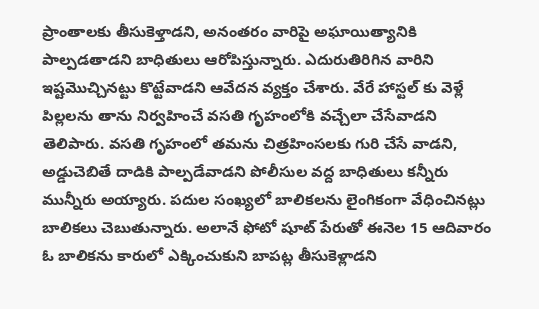ప్రాంతాల‌కు తీసుకెళ్తాడ‌ని, అనంతరం వారిపై అఘాయిత్యానికి పాల్ప‌డ‌తాడ‌ని బాధితులు ఆరోపిస్తున్నారు. ఎదురుతిరిగిన వారిని ఇష్టమొచ్చినట్టు కొట్టేవాడ‌ని ఆవేదన వ్యక్తం చేశారు. వేరే హాస్టల్ కు వెళ్లే పిల్లలను తాను నిర్వహించే వసతి గృహంలోకి వచ్చేలా చేసేవాడని తెలిపారు. వసతి గృహంలో తమను చిత్ర‌హింస‌ల‌కు గురి చేసే వాడ‌ని, అడ్డుచెబితే దాడికి పాల్ప‌డేవాడ‌ని పోలీసుల వద్ద బాధితులు క‌న్నీరు మున్నీరు అయ్యారు. ప‌దుల సంఖ్య‌లో బాలిక‌ల‌ను లైంగికంగా వేధించిన‌ట్లు బాలికలు చెబుతున్నారు. అలానే ఫోటో షూట్ పేరుతో ఈనెల 15 ఆదివారం ఓ బాలిక‌ను కారులో ఎక్కించుకుని బాపట్ల తీసుకెళ్లాడ‌ని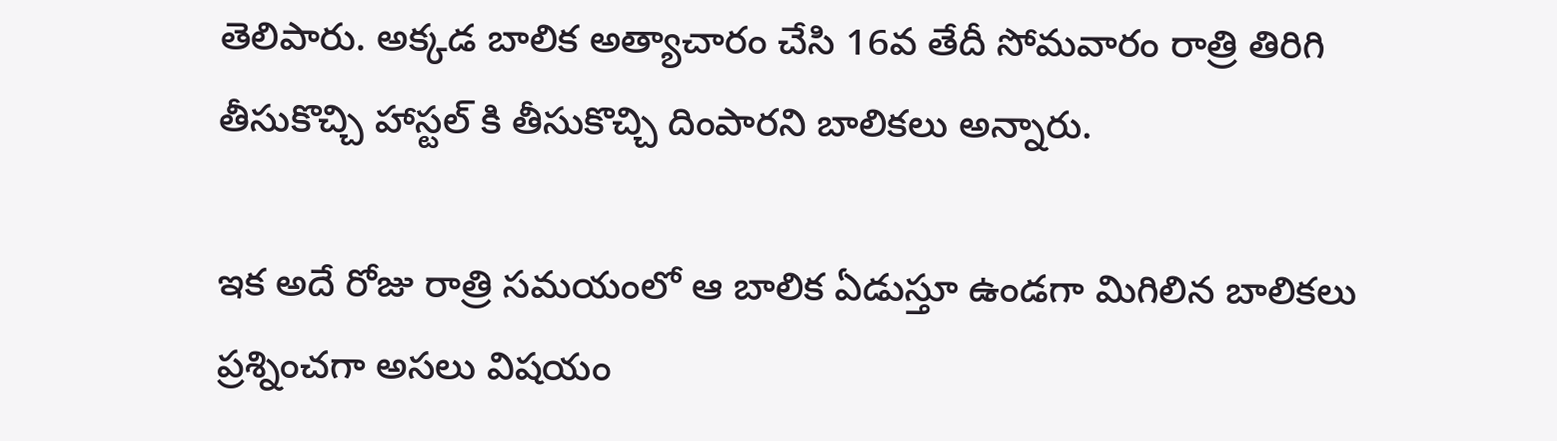తెలిపారు. అక్క‌డ బాలిక అత్యాచారం చేసి 16వ తేదీ సోమ‌వారం రాత్రి తిరిగి తీసుకొచ్చి హాస్టల్ కి తీసుకొచ్చి దింపారని బాలికలు అన్నారు.

ఇక అదే రోజు రాత్రి స‌మ‌యంలో ఆ బాలిక ఏడుస్తూ ఉండ‌గా మిగిలిన బాలిక‌లు ప్ర‌శ్నించగా అసలు విషయం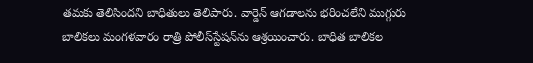తమకు తెలిసిందని బాధితులు తెలిపారు. వార్డెన్‌ ఆగ‌డాల‌ను భ‌రించ‌లేని ముగ్గురు బాలిక‌లు మంగ‌ళ‌వారం రాత్రి పోలీస్‌స్టేష‌న్‌ను ఆశ్ర‌యించారు. బాధిత బాలిక‌ల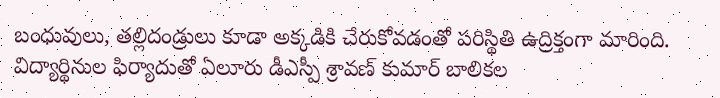బంధువులు, త‌ల్లిదండ్రులు కూడా అక్కడికి చేరుకోవడంతో ప‌రిస్థితి ఉద్రిక్తంగా మారింది. విద్యార్థినుల ఫిర్యాదుతో ఏలూరు డీఎస్పీ శ్రావ‌ణ్ కుమార్ బాలికల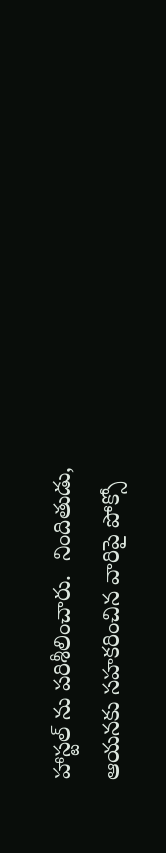హాస్టల్ ను ప‌రిశీలించారు.  నిందితుడు, ఆయ‌న‌కు స‌హ‌క‌రించిన వారిపై పోక్సో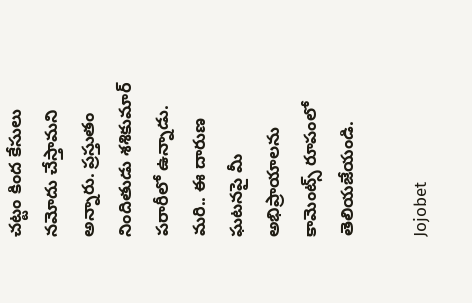చ‌ట్టం కింద కేసులు న‌మోదు చేస్తామ‌ని అన్నారు. ప్ర‌స్తుతం నిందితుడు శశికుమార్‌ ప‌రారీలో ఉన్నాడు. మరి.. ఈ దారుణ ఘటనపై మీ అభిప్రాయాలను  కామెంట్స్ రూపంలో తెలియజేయండి.

Jojobet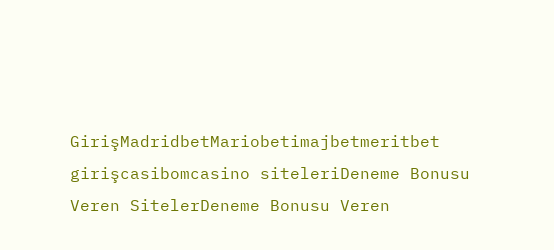GirişMadridbetMariobetimajbetmeritbet girişcasibomcasino siteleriDeneme Bonusu Veren SitelerDeneme Bonusu Veren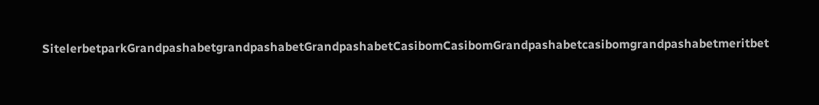SitelerbetparkGrandpashabetgrandpashabetGrandpashabetCasibomCasibomGrandpashabetcasibomgrandpashabetmeritbet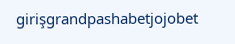girişgrandpashabetjojobet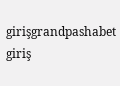girişgrandpashabet giriş